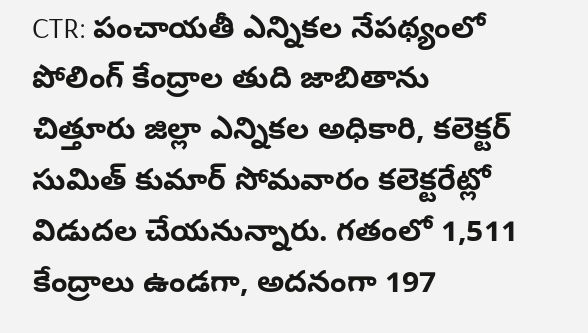CTR: పంచాయతీ ఎన్నికల నేపథ్యంలో పోలింగ్ కేంద్రాల తుది జాబితాను చిత్తూరు జిల్లా ఎన్నికల అధికారి, కలెక్టర్ సుమిత్ కుమార్ సోమవారం కలెక్టరేట్లో విడుదల చేయనున్నారు. గతంలో 1,511 కేంద్రాలు ఉండగా, అదనంగా 197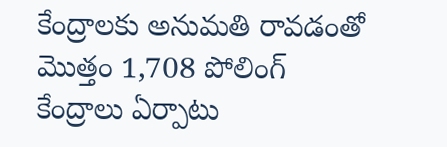కేంద్రాలకు అనుమతి రావడంతో మొత్తం 1,708 పోలింగ్ కేంద్రాలు ఏర్పాటు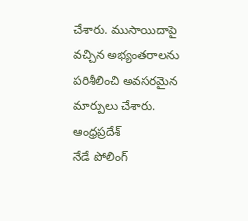చేశారు. ముసాయిదాపై వచ్చిన అభ్యంతరాలను పరిశీలించి అవసరమైన మార్పులు చేశారు.
ఆంధ్రప్రదేశ్
నేడే పోలింగ్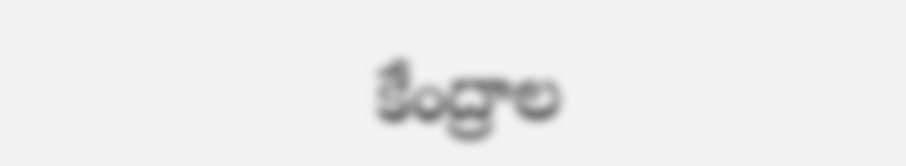కేంద్రాల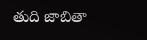తుది జాబితా